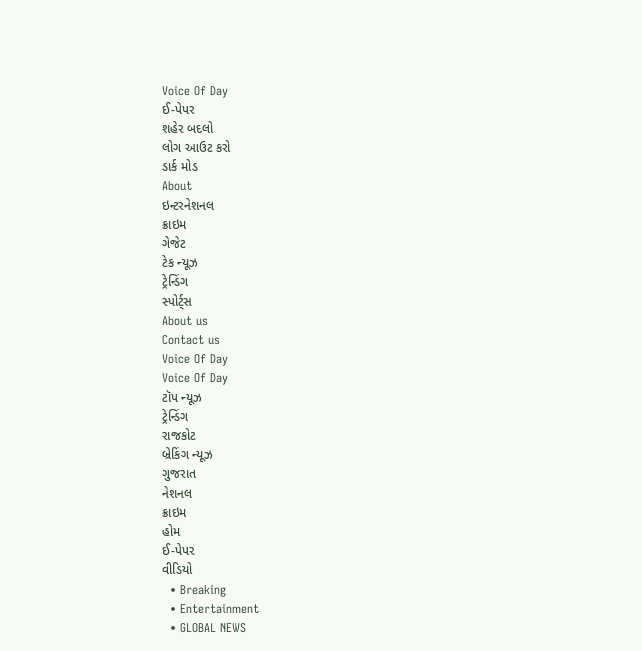Voice Of Day
ઈ-પેપર
શહેર બદલો
લોગ આઉટ કરો
ડાર્ક મોડ
About
ઇન્ટરનેશનલ
ક્રાઇમ
ગેજેટ
ટેક ન્યૂઝ
ટ્રેન્ડિંગ
સ્પોર્ટ્સ
About us
Contact us
Voice Of Day
Voice Of Day
ટૉપ ન્યૂઝ
ટ્રેન્ડિંગ
રાજકોટ
બ્રેકિંગ ન્યૂઝ
ગુજરાત
નેશનલ
ક્રાઇમ
હોમ
ઈ-પેપર
વીડિયો
  • Breaking
  • Entertainment
  • GLOBAL NEWS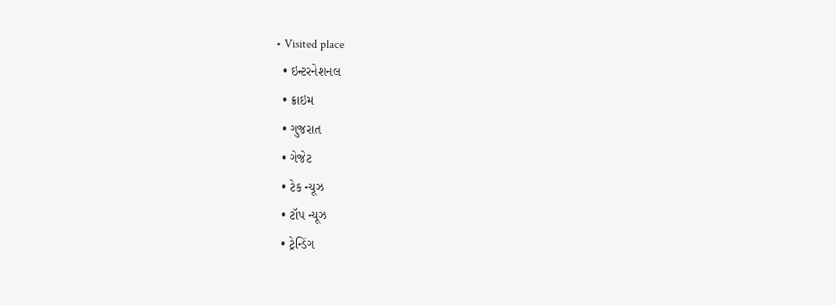• Visited place
  • ઇન્ટરનેશનલ
  • ક્રાઇમ
  • ગુજરાત
  • ગેજેટ
  • ટેક ન્યૂઝ
  • ટૉપ ન્યૂઝ
  • ટ્રેન્ડિંગ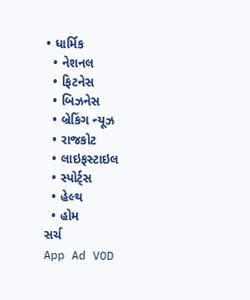• ધાર્મિક
  • નેશનલ
  • ફિટનેસ
  • બિઝનેસ
  • બ્રેકિંગ ન્યૂઝ
  • રાજકોટ
  • લાઇફસ્ટાઇલ
  • સ્પોર્ટ્સ
  • હેલ્થ
  • હોમ
સર્ચ
App Ad VOD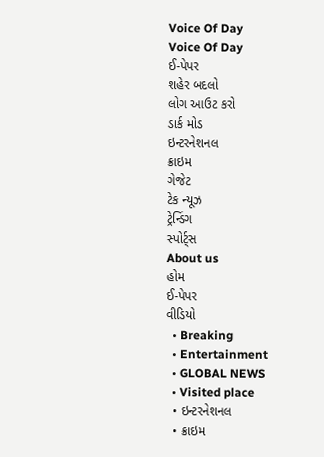Voice Of Day
Voice Of Day
ઈ-પેપર
શહેર બદલો
લોગ આઉટ કરો
ડાર્ક મોડ
ઇન્ટરનેશનલ
ક્રાઇમ
ગેજેટ
ટેક ન્યૂઝ
ટ્રેન્ડિંગ
સ્પોર્ટ્સ
About us
હોમ
ઈ-પેપર
વીડિયો
  • Breaking
  • Entertainment
  • GLOBAL NEWS
  • Visited place
  • ઇન્ટરનેશનલ
  • ક્રાઇમ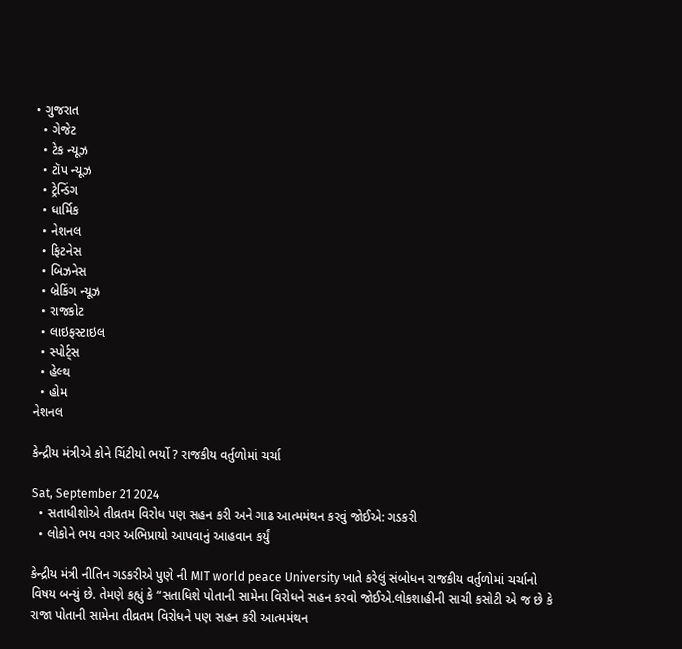• ગુજરાત
  • ગેજેટ
  • ટેક ન્યૂઝ
  • ટૉપ ન્યૂઝ
  • ટ્રેન્ડિંગ
  • ધાર્મિક
  • નેશનલ
  • ફિટનેસ
  • બિઝનેસ
  • બ્રેકિંગ ન્યૂઝ
  • રાજકોટ
  • લાઇફસ્ટાઇલ
  • સ્પોર્ટ્સ
  • હેલ્થ
  • હોમ
નેશનલ

કેન્દ્રીય મંત્રીએ કોને ચિંટીયો ભર્યો ? રાજકીય વર્તુળોમાં ચર્ચા

Sat, September 21 2024
  • સતાધીશોએ તીવ્રતમ વિરોધ પણ સહન કરી અને ગાઢ આત્મમંથન કરવું જોઈએ: ગડકરી
  • લોકોને ભય વગર અભિપ્રાયો આપવાનું આહવાન કર્યું

કેન્દ્રીય મંત્રી નીતિન ગડકરીએ પુણે ની MIT world peace University ખાતે કરેલું સંબોધન રાજકીય વર્તુળોમાં ચર્ચાનો વિષય બન્યું છે. તેમણે કહ્યું કે “સતાધિશે પોતાની સામેના વિરોધને સહન કરવો જોઈએ.લોકશાહીની સાચી કસોટી એ જ છે કે રાજા પોતાની સામેના તીવ્રતમ વિરોધને પણ સહન કરી આત્મમંથન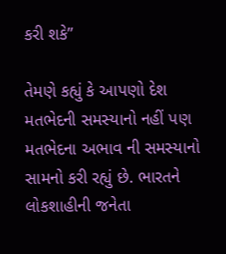કરી શકે”

તેમણે કહ્યું કે આપણો દેશ મતભેદની સમસ્યાનો નહીં પણ મતભેદના અભાવ ની સમસ્યાનો સામનો કરી રહ્યું છે. ભારતને લોકશાહીની જનેતા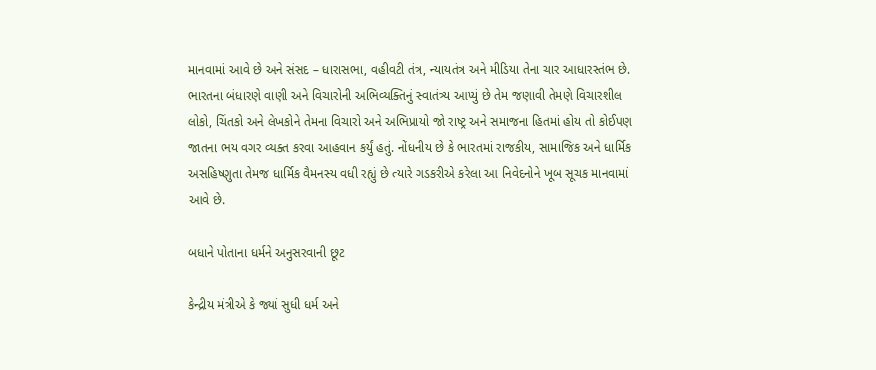માનવામાં આવે છે અને સંસદ – ધારાસભા, વહીવટી તંત્ર, ન્યાયતંત્ર અને મીડિયા તેના ચાર આધારસ્તંભ છે. ભારતના બંધારણે વાણી અને વિચારોની અભિવ્યક્તિનું સ્વાતંત્ર્ય આપ્યું છે તેમ જણાવી તેમણે વિચારશીલ લોકો, ચિંતકો અને લેખકોને તેમના વિચારો અને અભિપ્રાયો જો રાષ્ટ્ર અને સમાજના હિતમાં હોય તો કોઈપણ જાતના ભય વગર વ્યક્ત કરવા આહવાન કર્યું હતું. નોંધનીય છે કે ભારતમાં રાજકીય, સામાજિક અને ધાર્મિક અસહિષ્ણુતા તેમજ ધાર્મિક વૈમનસ્ય વધી રહ્યું છે ત્યારે ગડકરીએ કરેલા આ નિવેદનોને ખૂબ સૂચક માનવામાં આવે છે.

બધાને પોતાના ધર્મને અનુસરવાની છૂટ

કેન્દ્રીય મંત્રીએ કે જ્યાં સુધી ધર્મ અને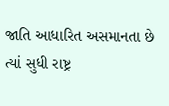જાતિ આધારિત અસમાનતા છે ત્યાં સુધી રાષ્ટ્ર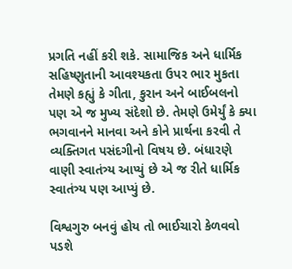પ્રગતિ નહીં કરી શકે. સામાજિક અને ધાર્મિક સહિષ્ણુતાની આવશ્યકતા ઉપર ભાર મુકતા તેમણે કહ્યું કે ગીતા, કુરાન અને બાઈબલનો પણ એ જ મુખ્ય સંદેશો છે. તેમણે ઉમેર્યું કે ક્યા ભગવાનને માનવા અને કોને પ્રાર્થના કરવી તે વ્યક્તિગત પસંદગીનો વિષય છે. બંધારણે વાણી સ્વાતંત્ર્ય આપ્યું છે એ જ રીતે ધાર્મિક સ્વાતંત્ર્ય પણ આપ્યું છે.

વિશ્વગુરુ બનવું હોય તો ભાઈચારો કેળવવો પડશે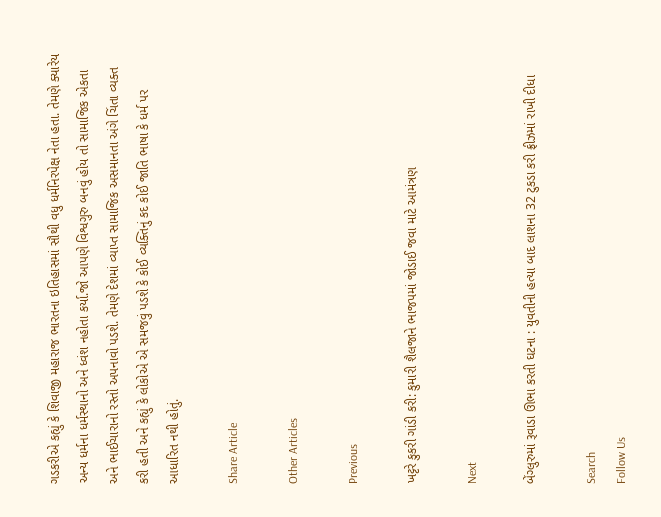ગડકરીએ કહ્યું કે શિવાજી મહારાજ ભારતના ઇતિહાસમાં સૌથી વધુ ધર્મનિરપેક્ષ નેતા હતા. તેમણે ક્યારેય અન્ય ધર્મના ધર્મસ્થાનો અને ધ્વંશ નહોતા કર્યા.જો આપણે વિશ્વગુરુ બનવું હોય તો સામાજિક એકતા અને ભાઈચારાનો રસ્તો અપનાવો પડશે. તેમણે દેશમાં વ્યાપ્ત સામાજિક અસમાનતા અંગે ચિંતા વ્યક્ત કરી હતી અને કહ્યું કે લોકોએ એ સમજવું પડશે કે કોઈ વ્યક્તિનું કદ કોઈ જાતિ ભાષા કે ધર્મ પર આધારિત નથી હોતું.

Share Article

Other Articles

Previous

ખટ્ટરે કુકરી ગાંડી કરી: કુમારી શૈલજાને ભાજપમાં જોડાઈ જવા માટે આમંત્રણ

Next

બેંગ્લુરુમાં રૂવાડા ઊભા કરતી ઘટના : યુવતીની હત્યા બાદ લાશના 32 ટુકડા કરી ફ્રીઝમાં રાખી દીધા

Search
Follow Us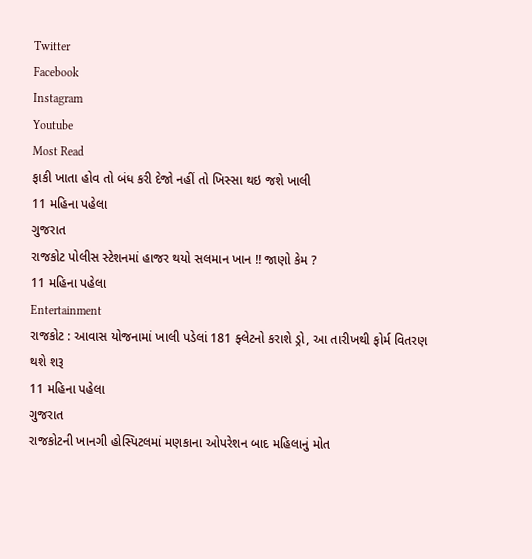Twitter
Facebook
Instagram
Youtube
Most Read
ફાકી ખાતા હોવ તો બંધ કરી દેજો નહીં તો ખિસ્સા થઇ જશે ખાલી
11 મહિના પહેલા
ગુજરાત
રાજકોટ પોલીસ સ્ટેશનમાં હાજર થયો સલમાન ખાન !! જાણો કેમ ?
11 મહિના પહેલા
Entertainment
રાજકોટ : આવાસ યોજનામાં ખાલી પડેલાં 181 ફ્લેટનો કરાશે ડ્રો, આ તારીખથી ફોર્મ વિતરણ થશે શરૂ
11 મહિના પહેલા
ગુજરાત
રાજકોટની ખાનગી હોસ્પિટલમાં મણકાના ઓપરેશન બાદ મહિલાનું મોત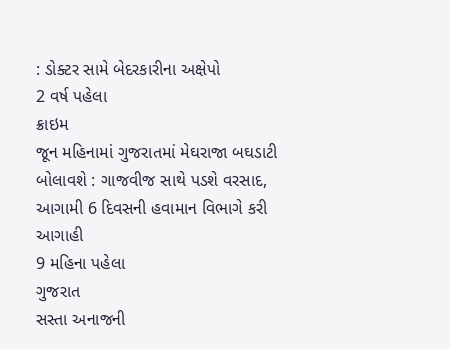: ડોક્ટર સામે બેદરકારીના અક્ષેપો
2 વર્ષ પહેલા
ક્રાઇમ
જૂન મહિનામાં ગુજરાતમાં મેઘરાજા બઘડાટી બોલાવશે : ગાજવીજ સાથે પડશે વરસાદ, આગામી 6 દિવસની હવામાન વિભાગે કરી આગાહી
9 મહિના પહેલા
ગુજરાત
સસ્તા અનાજની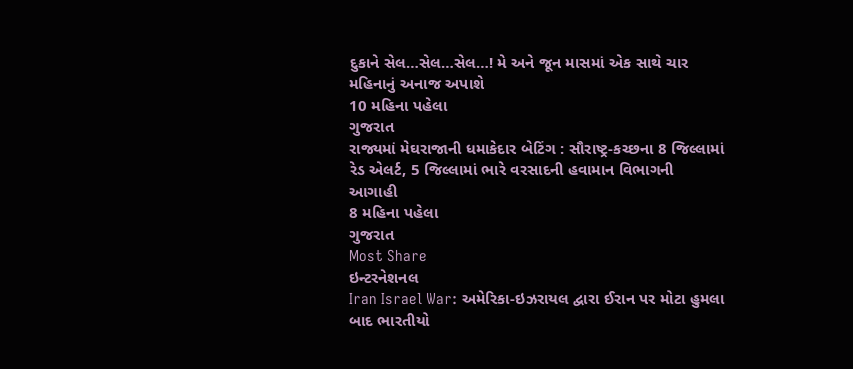દુકાને સેલ…સેલ…સેલ…! મે અને જૂન માસમાં એક સાથે ચાર મહિનાનું અનાજ અપાશે
10 મહિના પહેલા
ગુજરાત
રાજ્યમાં મેઘરાજાની ધમાકેદાર બેટિંગ : સૌરાષ્ટ્ર-કચ્છના 8 જિલ્લામાં રેડ એલર્ટ, 5 જિલ્લામાં ભારે વરસાદની હવામાન વિભાગની આગાહી
8 મહિના પહેલા
ગુજરાત
Most Share
ઇન્ટરનેશનલ
Iran Israel War: અમેરિકા-ઇઝરાયલ દ્વારા ઈરાન પર મોટા હુમલા બાદ ભારતીયો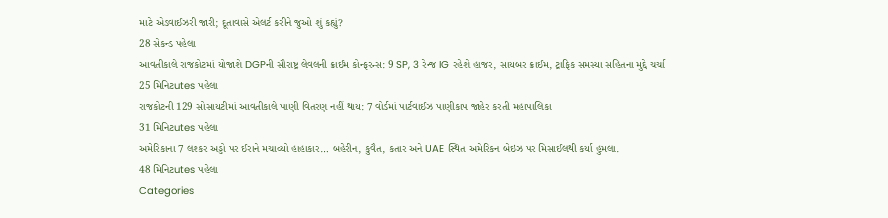માટે એડવાઈઝરી જારી; દૂતાવાસે એલર્ટ કરીને જુઓ શું કહ્યું?
28 સેકન્ડ પહેલા
આવતીકાલે રાજકોટમાં યોજાશે DGPની સૌરાષ્ટ્ર લેવલની ક્રાઈમ કોન્ફરન્સ: 9 SP, 3 રેન્જ IG રહેશે હાજર, સાયબર ક્રાઈમ, ટ્રાફિક સમસ્યા સહિતના મુદ્દે ચર્ચા
25 મિનિટutes પહેલા
રાજકોટની 129 સોસાયટીમાં આવતીકાલે પાણી વિતરણ નહીં થાય: 7 વોર્ડમાં પાર્ટવાઈઝ પાણીકાપ જાહેર કરતી મહાપાલિકા
31 મિનિટutes પહેલા
અમેરિકાના 7 લશ્કર અડ્ડો પર ઈરાને મચાવ્યો હાહાકાર… બહેરીન, કુવૈત, કતાર અને UAE સ્થિત અમેરિકન બેઇઝ પર મિસાઈલથી કર્યા હુમલા.
48 મિનિટutes પહેલા
Categories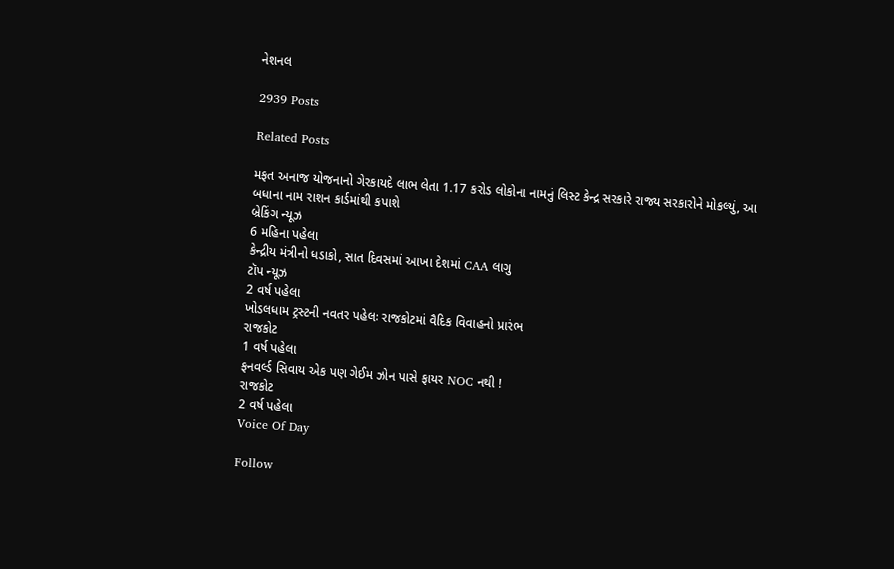નેશનલ

2939 Posts

Related Posts

મફત અનાજ યોજનાનો ગેરકાયદે લાભ લેતા 1.17 કરોડ લોકોના નામનું લિસ્ટ કેન્દ્ર સરકારે રાજ્ય સરકારોને મોકલ્યું, આ બધાના નામ રાશન કાર્ડમાંથી કપાશે
બ્રેકિંગ ન્યૂઝ
6 મહિના પહેલા
કેન્દ્રીય મંત્રીનો ધડાકો, સાત દિવસમાં આખા દેશમાં CAA લાગુ
ટૉપ ન્યૂઝ
2 વર્ષ પહેલા
ખોડલધામ ટ્રસ્ટની નવતર પહેલઃ રાજકોટમાં વૈદિક વિવાહનો પ્રારંભ
રાજકોટ
1 વર્ષ પહેલા
ફનવર્લ્ડ સિવાય એક પણ ગેઈમ ઝોન પાસે ફાયર NOC નથી !
રાજકોટ
2 વર્ષ પહેલા
Voice Of Day

Follow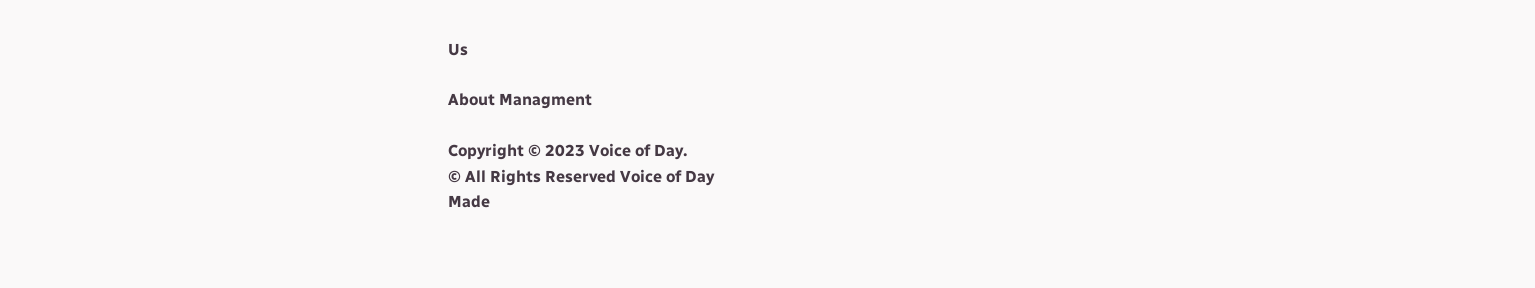Us

About Managment

Copyright © 2023 Voice of Day.
© All Rights Reserved Voice of Day
Made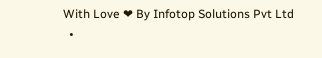With Love ❤ By Infotop Solutions Pvt Ltd
  •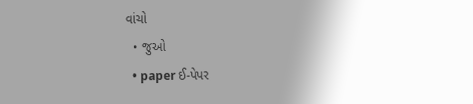વાંચો
  • જુઓ
  • paper ઈ-પેપર